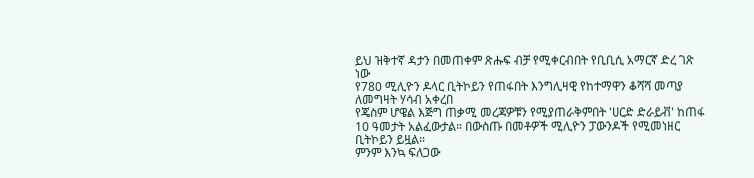ይህ ዝቅተኛ ዳታን በመጠቀም ጽሑፍ ብቻ የሚቀርብበት የቢቢሲ አማርኛ ድረ ገጽ ነው
የ780 ሚሊዮን ዶላር ቢትኮይን የጠፋበት እንግሊዛዊ የከተማዋን ቆሻሻ መጣያ ለመግዛት ሃሳብ አቀረበ
የጄስም ሆዌል እጅግ ጠቃሚ መረጃዎቹን የሚያጠራቅምበት 'ሀርድ ድራይቭ' ከጠፋ 10 ዓመታት አልፈውታል። በውስጡ በመቶዎች ሚሊዮን ፓውንዶች የሚመነዘር ቢትኮይን ይዟል።
ምንም እንኳ ፍለጋው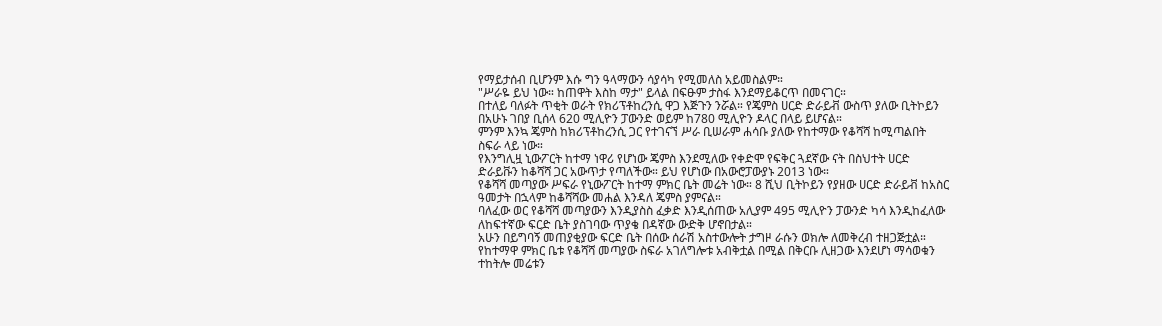የማይታሰብ ቢሆንም እሱ ግን ዓላማውን ሳያሳካ የሚመለስ አይመስልም።
"ሥራዬ ይህ ነው። ከጠዋት እስከ ማታ" ይላል በፍፁም ታስፋ እንደማይቆርጥ በመናገር።
በተለይ ባለፉት ጥቂት ወራት የክሪፕቶከረንሲ ዋጋ እጅጉን ንሯል። የጄምስ ሀርድ ድራይቭ ውስጥ ያለው ቢትኮይን በአሁኑ ገበያ ቢሰላ 620 ሚሊዮን ፓውንድ ወይም ከ780 ሚሊዮን ዶላር በላይ ይሆናል።
ምንም እንኳ ጄምስ ከክሪፕቶከረንሲ ጋር የተገናኘ ሥራ ቢሠራም ሐሳቡ ያለው የከተማው የቆሻሻ ከሚጣልበት ስፍራ ላይ ነው።
የእንግሊዟ ኒውፖርት ከተማ ነዋሪ የሆነው ጄምስ እንደሚለው የቀድሞ የፍቅር ጓደኛው ናት በስህተት ሀርድ ድራይቩን ከቆሻሻ ጋር አውጥታ የጣለችው። ይህ የሆነው በአውሮፓውያኑ 2013 ነው።
የቆሻሻ መጣያው ሥፍራ የኒውፖርት ከተማ ምክር ቤት መሬት ነው። 8 ሺህ ቢትኮይን የያዘው ሀርድ ድራይቭ ከአስር ዓመታት በኋላም ከቆሻሻው መሐል እንዳለ ጄምስ ያምናል።
ባለፈው ወር የቆሻሻ መጣያውን እንዲያስስ ፈቃድ እንዲሰጠው አሊያም 495 ሚሊዮን ፓውንድ ካሳ እንዲከፈለው ለከፍተኛው ፍርድ ቤት ያስገባው ጥያቄ በዳኛው ውድቅ ሆኖበታል።
አሁን በይግባኝ መጠያቂያው ፍርድ ቤት በሰው ሰራሽ አስተውሎት ታግዞ ራሱን ወክሎ ለመቅረብ ተዘጋጅቷል። የከተማዋ ምክር ቤቱ የቆሻሻ መጣያው ስፍራ አገለግሎቱ አብቅቷል በሚል በቅርቡ ሊዘጋው እንደሆነ ማሳወቁን ተከትሎ መሬቱን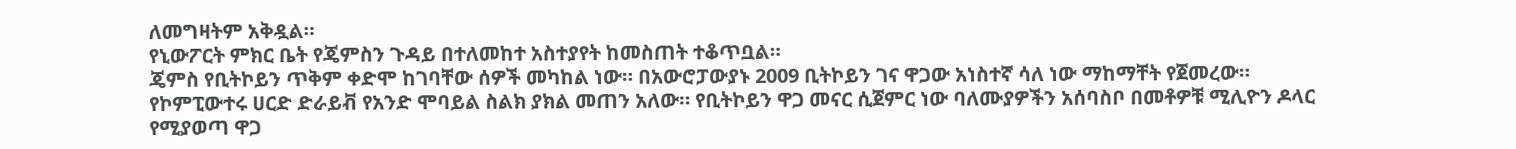ለመግዛትም አቅዷል።
የኒውፖርት ምክር ቤት የጄምስን ጉዳይ በተለመከተ አስተያየት ከመስጠት ተቆጥቧል።
ጄምስ የቢትኮይን ጥቅም ቀድሞ ከገባቸው ሰዎች መካከል ነው። በአውሮፓውያኑ 2009 ቢትኮይን ገና ዋጋው አነስተኛ ሳለ ነው ማከማቸት የጀመረው።
የኮምፒውተሩ ሀርድ ድራይቭ የአንድ ሞባይል ስልክ ያክል መጠን አለው። የቢትኮይን ዋጋ መናር ሲጀምር ነው ባለሙያዎችን አሰባስቦ በመቶዎቹ ሚሊዮን ዶላር የሚያወጣ ዋጋ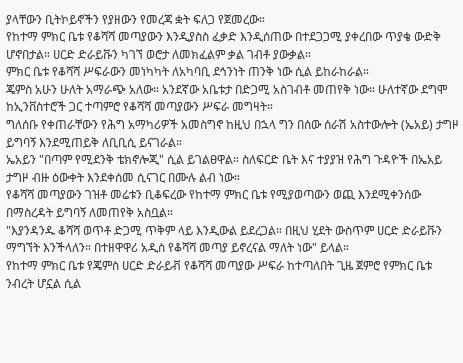ያላቸውን ቢትኮይኖችን የያዘውን የመረጃ ቋት ፍለጋ የጀመረው።
የከተማ ምክር ቤቱ የቆሻሻ መጣያውን እንዲያስስ ፈቃድ እንዲሰጠው በተደጋጋሚ ያቀረበው ጥያቄ ውድቅ ሆኖበታል። ሀርድ ድራይቩን ካገኘ ወሮታ ለመክፈልም ቃል ገብቶ ያውቃል።
ምክር ቤቱ የቆሻሻ ሥፍራውን መነካካት ለአካባቢ ደኅንነት ጠንቅ ነው ሲል ይከራከራል።
ጄምስ አሁን ሁለት አማራጭ አለው። አንደኛው አቤቱታ በድጋሚ አስገብቶ መጠየቅ ነው። ሁለተኛው ደግሞ ከኢንቨስተሮች ጋር ተጣምሮ የቆሻሻ መጣያውን ሥፍራ መግዛት።
ግለሰቡ የቀጠራቸውን የሕግ አማካሪዎች አመስግኖ ከዚህ በኋላ ግን በሰው ሰራሽ አስተውሎት (ኤአይ) ታግዞ ይግባኝ እንደሚጠይቅ ለቢቢሲ ይናገራል።
ኤአይን "በጣም የሚደንቅ ቴክኖሎጂ" ሲል ይገልፀዋል። ስለፍርድ ቤት እና ተያያዝ የሕግ ጉዳዮች በኤአይ ታግዞ ብዙ ዕውቀት እንደቀሰመ ሲናገር በሙሉ ልብ ነው።
የቆሻሻ መጣያውን ገዝቶ መሬቱን ቢቆፍረው የከተማ ምክር ቤቱ የሚያወጣውን ወጪ እንደሚቀንሰው በማስረዳት ይግባኝ ለመጠየቅ አስቧል።
"እያንዳንዱ ቆሻሻ ወጥቶ ድጋሚ ጥቅም ላይ እንዲውል ይደረጋል። በዚህ ሂደት ውስጥም ሀርድ ድራይቩን ማግኘት እንችላለን። በተዘዋዋሪ አዲስ የቆሻሻ መጣያ ይኖረናል ማለት ነው" ይላል።
የከተማ ምክር ቤቱ የጄምስ ሀርድ ድራይቭ የቆሻሻ መጣያው ሥፍራ ከተጣለበት ጊዜ ጀምሮ የምክር ቤቱ ንብረት ሆኗል ሲል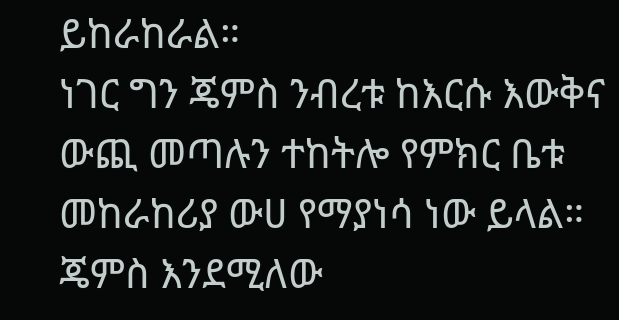ይከራከራል።
ነገር ግን ጄምስ ንብረቱ ከእርሱ እውቅና ውጪ መጣሉን ተከትሎ የምክር ቤቱ መከራከሪያ ውሀ የማያነሳ ነው ይላል።
ጄምስ እንደሚለው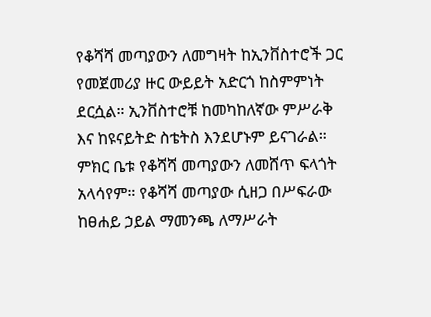የቆሻሻ መጣያውን ለመግዛት ከኢንቨስተሮች ጋር የመጀመሪያ ዙር ውይይት አድርጎ ከስምምነት ደርሷል። ኢንቨስተሮቹ ከመካከለኛው ምሥራቅ እና ከዩናይትድ ስቴትስ እንደሆኑም ይናገራል።
ምክር ቤቱ የቆሻሻ መጣያውን ለመሸጥ ፍላጎት አላሳየም። የቆሻሻ መጣያው ሲዘጋ በሥፍራው ከፀሐይ ኃይል ማመንጫ ለማሥራት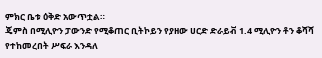ምክር ቤቱ ዕቅድ አውጥቷል።
ጄምስ በሚሊዮን ፓውንድ የሚቆጠር ቢትኮይን የያዘው ሀርድ ድራይቭ 1.4 ሚሊዮን ቶን ቆሻሻ የተከመረበት ሥፍራ እንዳለ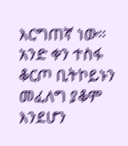እርግጠኛ ነው።
አንድ ቀን ተስፋ ቆርጦ ቢትኮይኑን መፈለግ ያቆም እንደሆን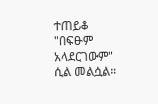ተጠይቆ "በፍፁም አላደርገውም" ሲል መልሷል።